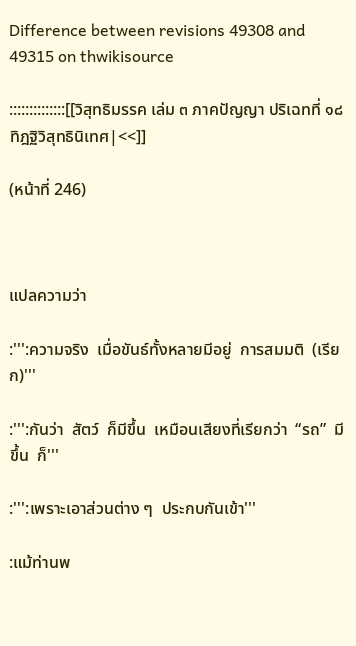Difference between revisions 49308 and 49315 on thwikisource

::::::::::::::[[วิสุทธิมรรค เล่ม ๓ ภาคปัญญา ปริเฉทที่ ๑๘ ทิฎฐิวิสุทธินิเทศ|<<]]

(หน้าที่ 246)



แปลความว่า

:''':ความจริง  เมื่อขันธ์ทั้งหลายมีอยู่  การสมมติ  (เรียก)'''

:''':กันว่า  สัตว์  ก็มีขึ้น  เหมือนเสียงที่เรียกว่า  “รถ”  มีขึ้น  ก็'''

:''':เพราะเอาส่วนต่าง ๆ  ประกบกันเข้า'''

:แม้ท่านพ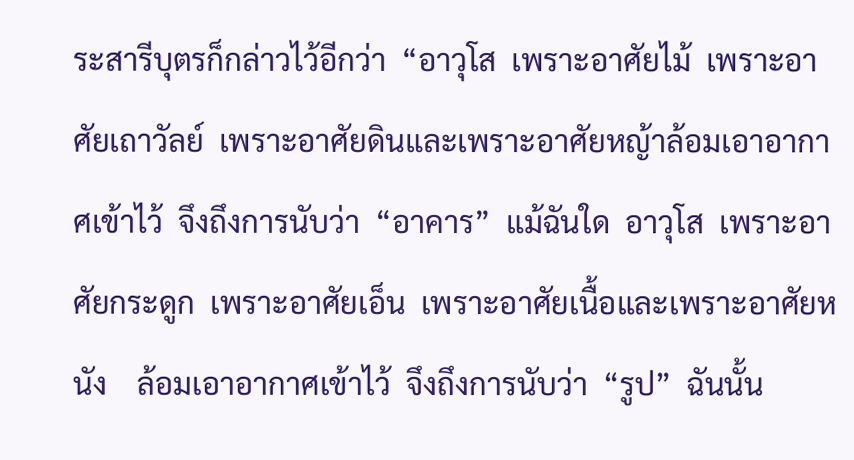ระสารีบุตรก็กล่าวไว้อีกว่า  “อาวุโส  เพราะอาศัยไม้  เพราะอาศัยเถาวัลย์  เพราะอาศัยดินและเพราะอาศัยหญ้าล้อมเอาอากาศเข้าไว้  จึงถึงการนับว่า  “อาคาร”  แม้ฉันใด  อาวุโส  เพราะอาศัยกระดูก  เพราะอาศัยเอ็น  เพราะอาศัยเนื้อและเพราะอาศัยหนัง    ล้อมเอาอากาศเข้าไว้  จึงถึงการนับว่า  “รูป”  ฉันนั้น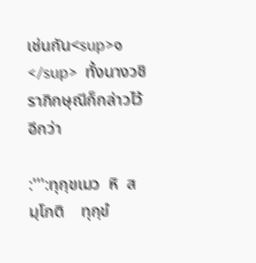เช่นกัน<sup>๑</sup>  ทั้งนางวชิราภิกษุณีก็กล่าวไว้อีกว่า

:''':ทุกฺขเมว  หิ  สมฺโภติ    ทุกฺขํ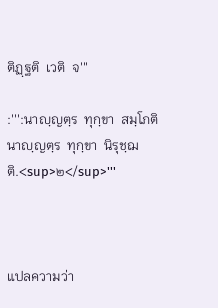ติฏฺฐติ  เวติ  จ'''

:''':นาญฺญตฺร  ทุกฺขา  สมฺโภติ    นาญฺญตฺร  ทุกฺขา  นิรุชฺฌติ.<sup>๒</sup>'''



แปลความว่า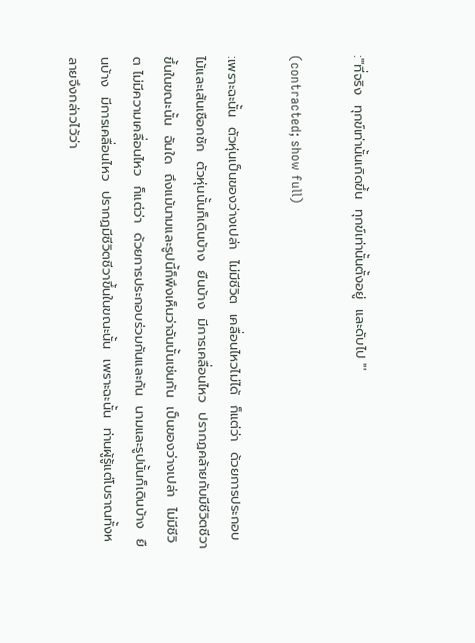:'''ที่จริง  ทุกข์เท่านั้นเกิดขึ้น  ทุกข์เท่านั้นตั้งอยู่  และดับไป '''

(contracted; show full)

:เพราะฉะนั้น  ตัวหุ่นเป็นของว่างเปล่า  ไม่มีชีวิต  เคลื่อนไหวไม่ได้  ก็แต่ว่า  ด้วยการประกอบไม้และเส้นเชือกชัก  ตัวหุ่นนั้นก็เดินบ้าง  ยืนบ้าง  มีการเคลื่อนไหว  ปรากฏคล้ายกับมีชีวิตชีวาขึ้นในขณะนั้น  ฉันใด  ถึงแม้นามและรูปนี้ก็พึงเห็นว่าฉันนั้นเช่นกัน  เป็นของว่างเปล่า  ไม่มีชีวิต ไม่มีความเคลื่อนไหว  ก็แต่ว่า  ด้วยการประกอบร่วมกันและกัน  นามและรูปนั้นก็เดินบ้าง  ยืนบ้าง  มีการเคลื่อนไหว  ปรากฏมีชีวิตชีวาขึ้นในขณะนั้น  เพราะฉะนั้น  ท่านผู้รู้แต่โบราณทั้งหลายจึงกล่าวไว้ว่า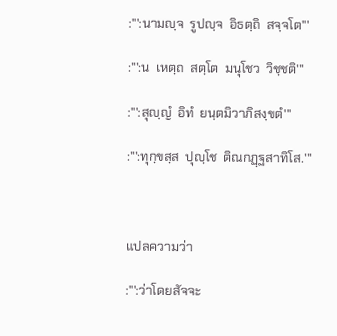:''':นามญฺจ  รูปญฺจ  อิธตฺถิ  สจฺจโต'''

:''':น  เหตฺถ  สตฺโต  มนุโชว  วิชฺชติ'''

:''':สุญฺญํ  อิทํ  ยนฺตมิวาภิสงฺขตํ'''

:''':ทุกฺขสฺส  ปุญฺโช  ติณกฏฺฐสาทิโส.'''



แปลความว่า

:''':ว่าโดยสัจจะ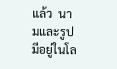แล้ว  นามและรูป  มีอยู่ในโล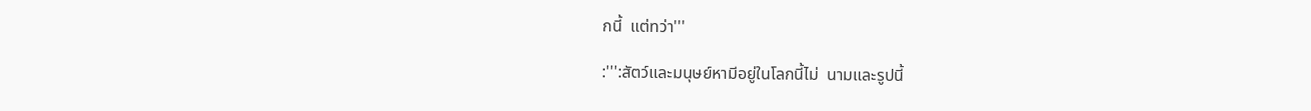กนี้  แต่ทว่า'''

:''':สัตว์และมนุษย์หามีอยู่ในโลกนี้ไม่  นามและรูปนี้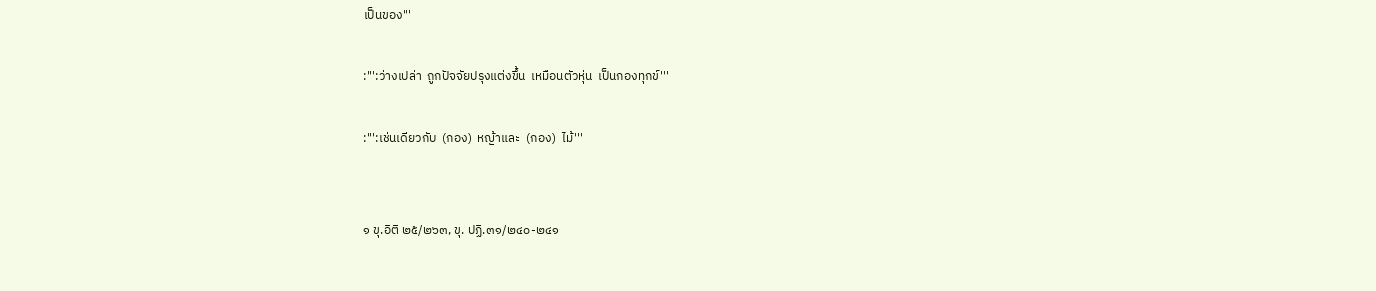เป็นของ'''

:''':ว่างเปล่า  ถูกปัจจัยปรุงแต่งขึ้น  เหมือนตัวหุ่น  เป็นกองทุกข์'''

:''':เช่นเดียวกับ  (กอง)  หญ้าและ  (กอง)  ไม้'''


๑ ขุ.อิติ ๒๕/๒๖๓, ขุ. ปฏิ.๓๑/๒๔๐-๒๔๑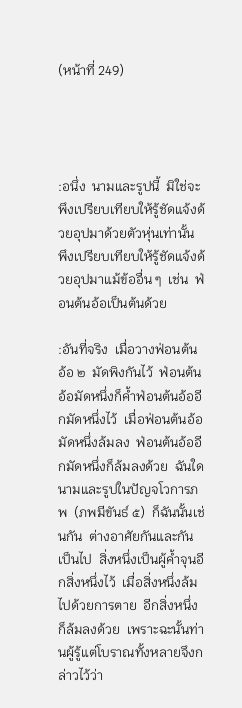(หน้าที่ 249)




:อนึ่ง  นามและรูปนี้  มิใช่จะพึงเปรียบเทียบให้รู้ชัดแจ้งด้วยอุปมาด้วยตัวหุ่นเท่านั้น  พึงเปรียบเทียบให้รู้ชัดแจ้งด้วยอุปมาแม้ข้ออื่น ๆ  เช่น  ฟ่อนต้นอ้อเป็นต้นด้วย

:อันที่จริง  เมื่อวางฟ่อนต้นอ้อ ๒  มัดพิงกันไว้  ฟ่อนต้นอ้อมัดหนึ่งก็ค้ำฟ่อนต้นอ้ออีกมัดหนึ่งไว้  เมื่อฟ่อนต้นอ้อมัดหนึ่งล้มลง  ฟ่อนต้นอ้ออีกมัดหนึ่งก็ล้มลงด้วย  ฉันใด  นามและรูปในปัญจโวการภพ  (ภพมีขันธ์ ๕)  ก็ฉันนั้นเช่นกัน  ต่างอาศัยกันและกันเป็นไป  สิ่งหนึ่งเป็นผู้ค้ำจุนอีกสิ่งหนึ่งไว้  เมื่อสิ่งหนึ่งล้มไปด้วยการตาย  อีกสิ่งหนึ่งก็ล้มลงด้วย  เพราะฉะนั้นท่านผู้รู้แต่โบราณทั้งหลายจึงกล่าวไว้ว่า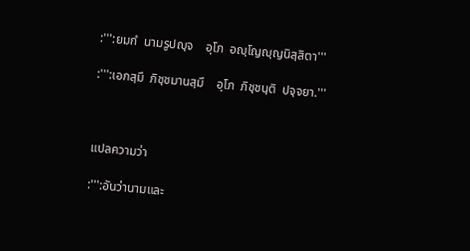:''':ยมกํ  นามรูปญฺจ    อุโภ  อญฺโญญฺญนิสฺสิตา'''

:''':เอกสฺมึ  ภิชฺชมานสฺมึ    อุโภ  ภิชฺชนฺติ  ปจฺจยา.'''



แปลความว่า

:''':อันว่านามและ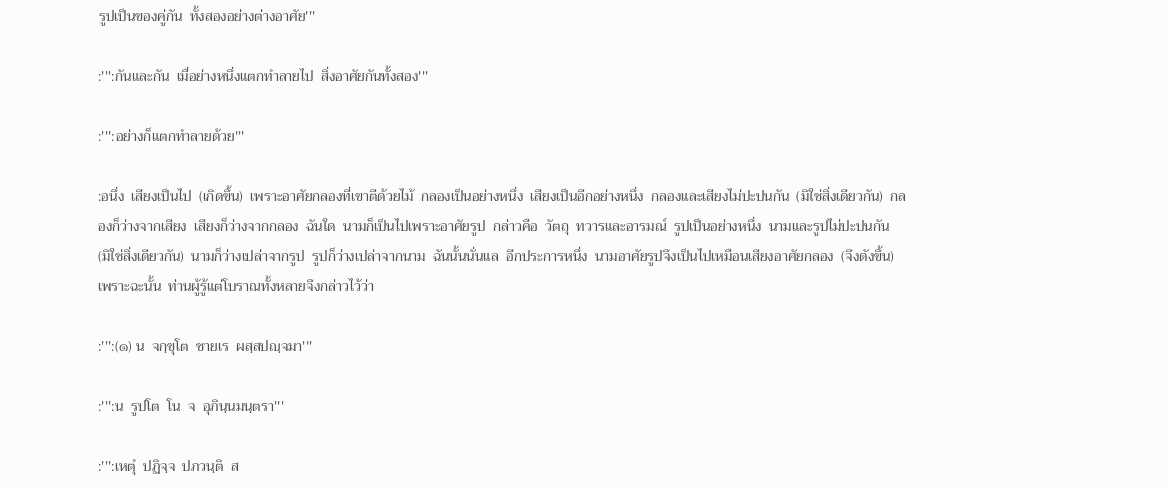รูปเป็นของคู่กัน  ทั้งสองอย่างต่างอาศัย'''

:''':กันและกัน  เมื่อย่างหนึ่งแตกทำลายไป  สิ่งอาศัยกันทั้งสอง'''

:''':อย่างก็แตกทำลายด้วย'''

:อนึ่ง  เสียงเป็นไป  (เกิดขึ้น)  เพราะอาศัยกลองที่เขาตีด้วยไม้  กลองเป็นอย่างหนึ่ง  เสียงเป็นอีกอย่างหนึ่ง  กลองและเสียงไม่ปะปนกัน  (มิใช่สิ่งเดียวกัน)  กลองก็ว่างจากเสียง  เสียงก็ว่างจากกลอง  ฉันใด  นามก็เป็นไปเพราะอาศัยรูป  กล่าวคือ  วัตถุ  ทวารและอารมณ์  รูปเป็นอย่างหนึ่ง  นามและรูปไม่ปะปนกัน  (มิใช่สิ่งเดียวกัน)  นามก็ว่างเปล่าจากรูป  รูปก็ว่างเปล่าจากนาม  ฉันนั้นนั่นแล  อีกประการหนึ่ง  นามอาศัยรูปจึงเป็นไปเหมือนเสียงอาศัยกลอง  (จึงดังขึ้น)  เพราะฉะนั้น  ท่านผู้รู้แต่โบราณทั้งหลายจึงกล่าวไว้ว่า

:''':(๑) น  จกฺขุโต  ชายเร  ผสฺสปญฺจมา'''

:''':น  รูปโต  โน  จ  อุภินฺนมนฺตรา'''

:''':เหตุํ  ปฏิจฺจ  ปภวนฺติ  ส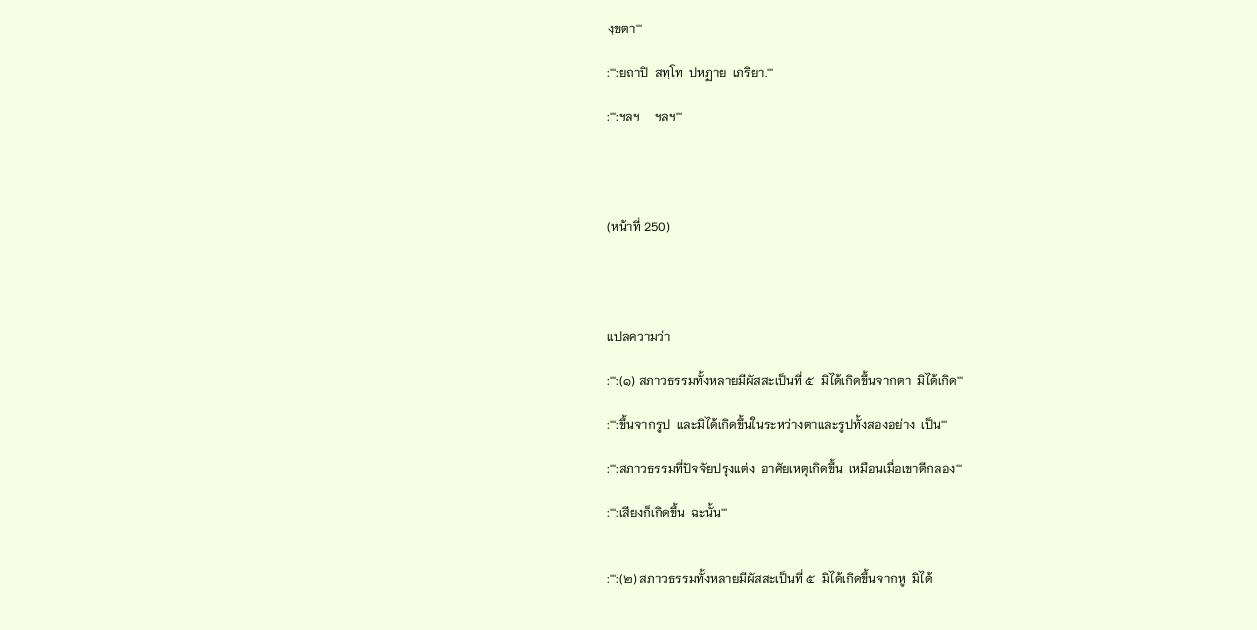งฺขตา'''

:''':ยถาปิ  สทฺโท  ปหฏาย  เภริยา.'''

:''':ฯลฯ     ฯลฯ'''




(หน้าที่ 250)




แปลความว่า

:''':(๑) สภาวธรรมทั้งหลายมีผัสสะเป็นที่ ๕  มิได้เกิดขึ้นจากตา  มิได้เกิด'''

:''':ขึ้นจากรูป  และมิได้เกิดขึ้นในระหว่างตาและรูปทั้งสองอย่าง  เป็น'''

:''':สภาวธรรมที่ปัจจัยปรุงแต่ง  อาศัยเหตุเกิดขึ้น  เหมือนเมื่อเขาตีกลอง'''

:''':เสียงก็เกิดขึ้น  ฉะนั้น'''


:''':(๒) สภาวธรรมทั้งหลายมีผัสสะเป็นที่ ๕  มิได้เกิดขึ้นจากหู  มิได้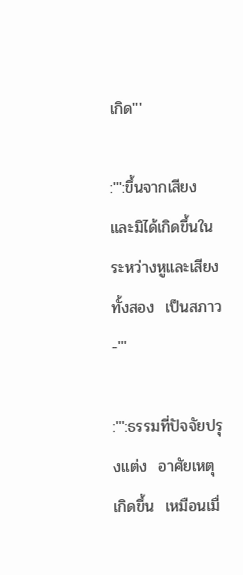เกิด'''

:''':ขึ้นจากเสียง  และมิได้เกิดขึ้นในระหว่างหูและเสียงทั้งสอง  เป็นสภาว-'''

:''':ธรรมที่ปัจจัยปรุงแต่ง  อาศัยเหตุเกิดขึ้น  เหมือนเมื่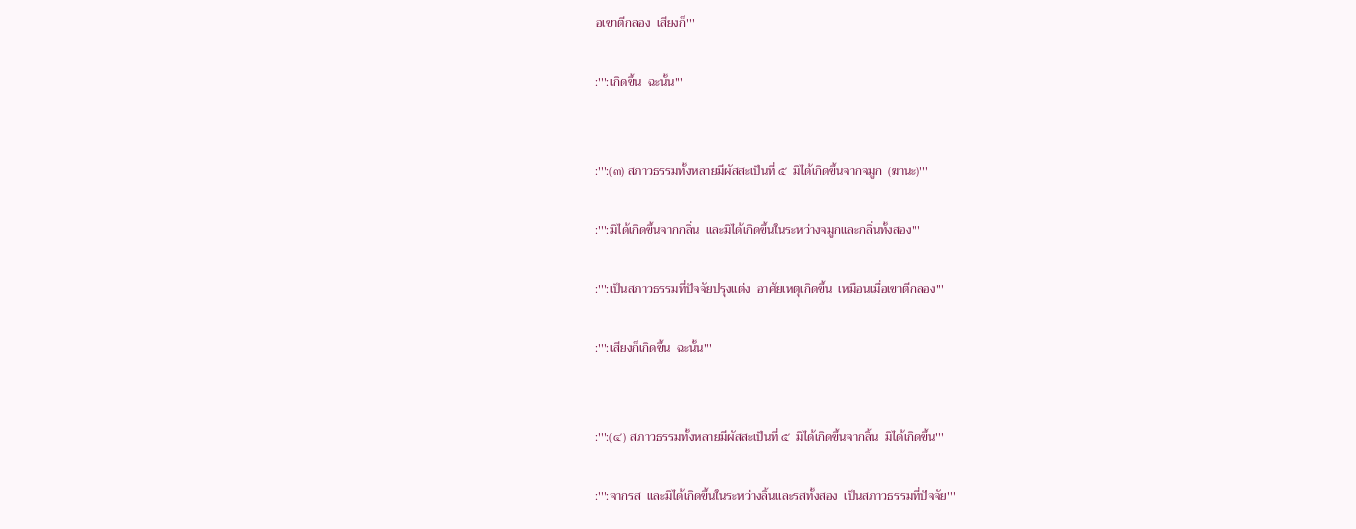อเขาตีกลอง  เสียงก็'''

:''':เกิดขึ้น  ฉะนั้น'''


:''':(๓) สภาวธรรมทั้งหลายมีผัสสะเป็นที่ ๕  มิได้เกิดขึ้นจากจมูก  (ฆานะ)'''

:''':มิได้เกิดขึ้นจากกลิ่น  และมิได้เกิดขึ้นในระหว่างจมูกและกลิ่นทั้งสอง'''

:''':เป็นสภาวธรรมที่ปัจจัยปรุงแต่ง  อาศัยเหตุเกิดขึ้น  เหมือนเมื่อเขาตีกลอง'''

:''':เสียงก็เกิดขึ้น  ฉะนั้น'''


:''':(๔) สภาวธรรมทั้งหลายมีผัสสะเป็นที่ ๕  มิได้เกิดขึ้นจากลิ้น  มิได้เกิดขึ้น'''

:''':จากรส  และมิได้เกิดขึ้นในระหว่างลิ้นและรสทั้งสอง  เป็นสภาวธรรมที่ปัจจัย'''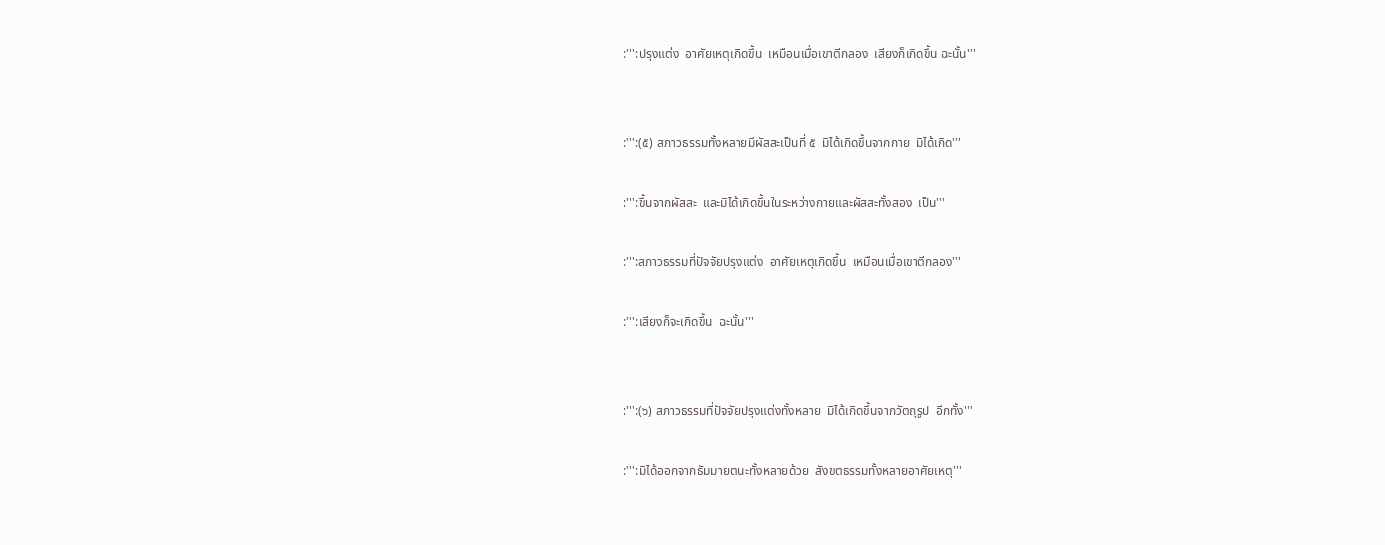:''':ปรุงแต่ง  อาศัยเหตุเกิดขึ้น  เหมือนเมื่อเขาตีกลอง  เสียงก็เกิดขึ้น ฉะนั้น'''


:''':(๕) สภาวธรรมทั้งหลายมีผัสสะเป็นที่ ๕  มิได้เกิดขึ้นจากกาย  มิได้เกิด'''

:''':ขึ้นจากผัสสะ  และมิได้เกิดขึ้นในระหว่างกายและผัสสะทั้งสอง  เป็น'''

:''':สภาวธรรมที่ปัจจัยปรุงแต่ง  อาศัยเหตุเกิดขึ้น  เหมือนเมื่อเขาตีกลอง'''

:''':เสียงก็จะเกิดขึ้น  ฉะนั้น'''


:''':(๖) สภาวธรรมที่ปัจจัยปรุงแต่งทั้งหลาย  มิได้เกิดขึ้นจากวัตถุรูป  อีกทั้ง'''

:''':มิได้ออกจากธัมมายตนะทั้งหลายด้วย  สังขตธรรมทั้งหลายอาศัยเหตุ'''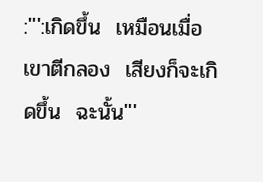:''':เกิดขึ้น  เหมือนเมื่อเขาตีกลอง  เสียงก็จะเกิดขึ้น  ฉะนั้น'''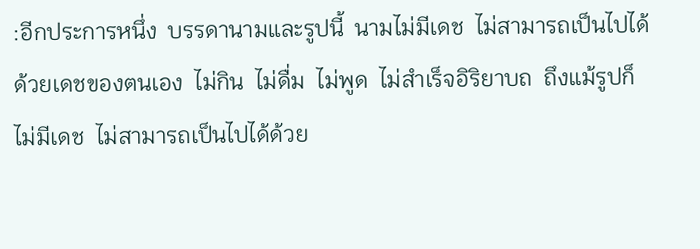:อีกประการหนึ่ง  บรรดานามและรูปนี้  นามไม่มีเดช  ไม่สามารถเป็นไปได้ด้วยเดชของตนเอง  ไม่กิน  ไม่ดื่ม  ไม่พูด  ไม่สำเร็จอิริยาบถ  ถึงแม้รูปก็ไม่มีเดช  ไม่สามารถเป็นไปได้ด้วย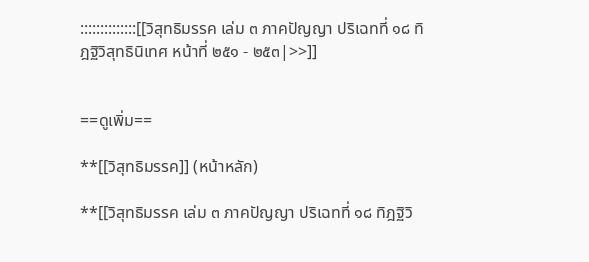::::::::::::::[[วิสุทธิมรรค เล่ม ๓ ภาคปัญญา ปริเฉทที่ ๑๘ ทิฎฐิวิสุทธินิเทศ หน้าที่ ๒๕๑ - ๒๕๓|>>]]


==ดูเพิ่ม==

**[[วิสุทธิมรรค]] (หน้าหลัก)

**[[วิสุทธิมรรค เล่ม ๓ ภาคปัญญา ปริเฉทที่ ๑๘ ทิฎฐิวิ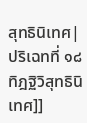สุทธินิเทศ|ปริเฉทที่ ๑๘ ทิฎฐิวิสุทธินิเทศ]]